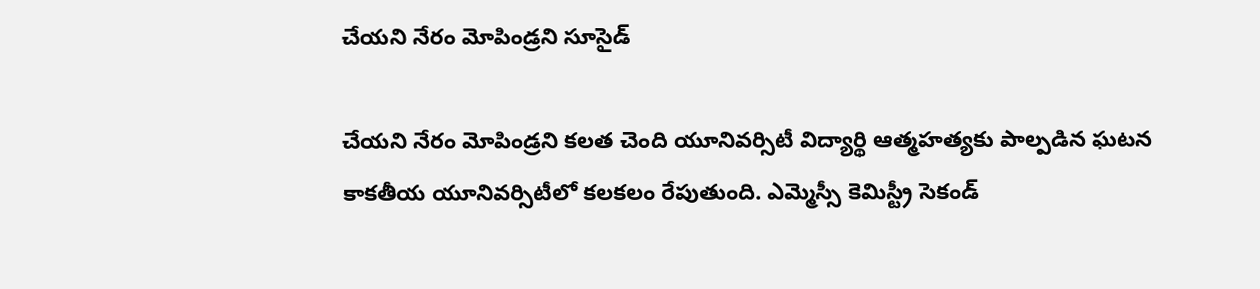చేయని నేరం మోపిండ్రని సూసైడ్

చేయని నేరం మోపిండ్రని కలత చెంది యూనివర్సిటీ విద్యార్థి ఆత్మహత్యకు పాల్పడిన ఘటన కాకతీయ యూనివర్సిటీలో కలకలం రేపుతుంది. ఎమ్మెస్సీ కెమిస్ట్రీ సెకండ్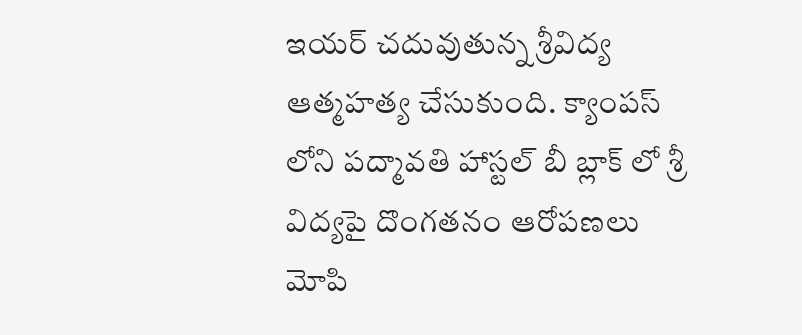ఇయర్ చదువుతున్న శ్రీవిద్య ఆత్మహత్య చేసుకుంది. క్యాంపస్ లోని పద్మావతి హాస్టల్ బీ బ్లాక్ లో శ్రీ విద్యపై దొంగతనం ఆరోపణలు మోపి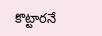కొట్టారనే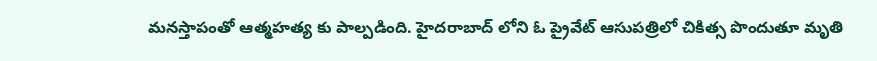మనస్తాపంతో ఆత్మహత్య కు పాల్పడింది. హైదరాబాద్ లోని ఓ ప్రైవేట్ ఆసుపత్రిలో చికిత్స పొందుతూ మృతి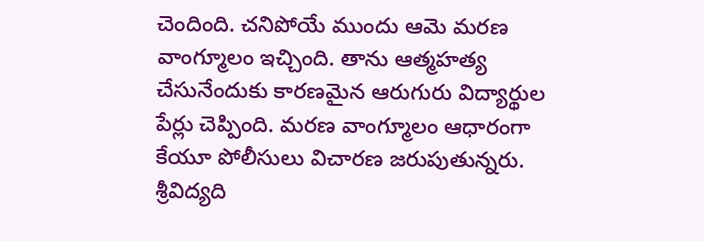చెందింది. చనిపోయే ముందు ఆమె మరణ వాంగ్మూలం ఇచ్చింది. తాను ఆత్మహత్య చేసునేందుకు కారణమైన ఆరుగురు విద్యార్థుల పేర్లు చెప్పింది. మరణ వాంగ్మూలం ఆధారంగా కేయూ పోలీసులు విచారణ జరుపుతున్నరు. శ్రీవిద్యది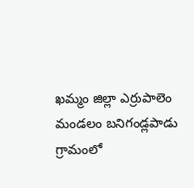ఖమ్మం జిల్లా ఎర్రుపాలెం మండలం బనిగండ్లపాడు గ్రామంలో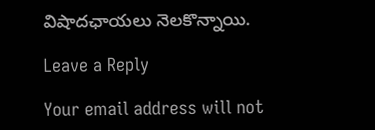విషాదఛాయలు నెలకొన్నాయి.

Leave a Reply

Your email address will not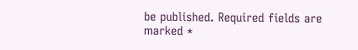be published. Required fields are marked *